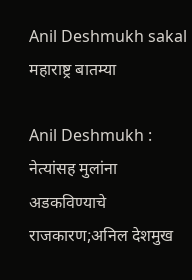Anil Deshmukh sakal
महाराष्ट्र बातम्या

Anil Deshmukh : नेत्यांसह मुलांना अडकविण्याचे राजकारण;अनिल देशमुख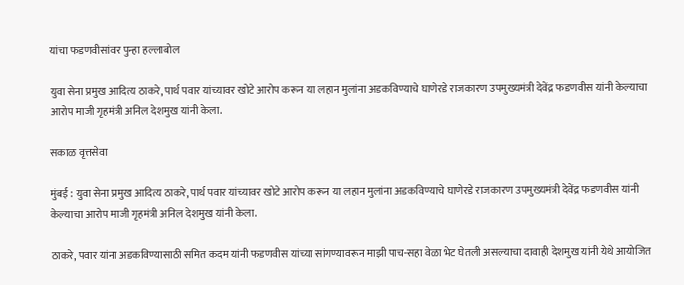यांचा फडणवीसांवर पुन्हा हल्लाबोल

युवा सेना प्रमुख आदित्य ठाकरे, पार्थ पवार यांच्यावर खोटे आरोप करून या लहान मुलांना अडकविण्याचे घाणेरडे राजकारण उपमुख्यमंत्री देवेंद्र फडणवीस यांनी केल्याचा आरोप माजी गृहमंत्री अनिल देशमुख यांनी केला.

सकाळ वृत्तसेवा

मुंबई : युवा सेना प्रमुख आदित्य ठाकरे, पार्थ पवार यांच्यावर खोटे आरोप करून या लहान मुलांना अडकविण्याचे घाणेरडे राजकारण उपमुख्यमंत्री देवेंद्र फडणवीस यांनी केल्याचा आरोप माजी गृहमंत्री अनिल देशमुख यांनी केला.

ठाकरे, पवार यांना अडकविण्यासाठी समित कदम यांनी फडणवीस यांच्या सांगण्यावरून माझी पाच-सहा वेळा भेट घेतली असल्याचा दावाही देशमुख यांनी येथे आयोजित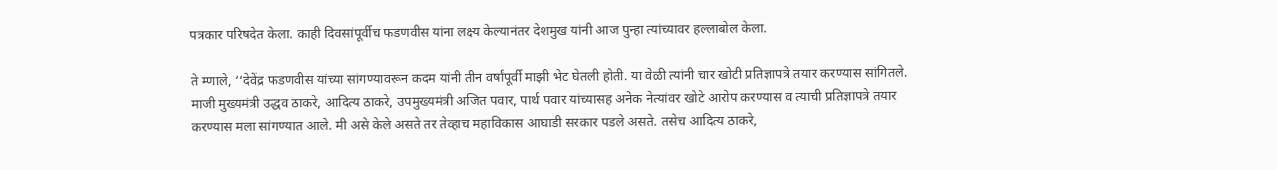पत्रकार परिषदेत केला. काही दिवसांपूर्वीच फडणवीस यांना लक्ष्य केल्यानंतर देशमुख यांनी आज पुन्हा त्यांच्यावर हल्लाबोल केला.

ते म्णाले, ‘‘देवेंद्र फडणवीस यांच्या सांगण्यावरून कदम यांनी तीन वर्षांपूर्वी माझी भेट घेतली होती. या वेळी त्यांनी चार खोटी प्रतिज्ञापत्रे तयार करण्यास सांगितले. माजी मुख्यमंत्री उद्धव ठाकरे, आदित्य ठाकरे, उपमुख्यमंत्री अजित पवार, पार्थ पवार यांच्यासह अनेक नेत्यांवर खोटे आरोप करण्यास व त्याची प्रतिज्ञापत्रे तयार करण्यास मला सांगण्यात आले. मी असे केले असते तर तेव्हाच महाविकास आघाडी सरकार पडले असते. तसेच आदित्य ठाकरे,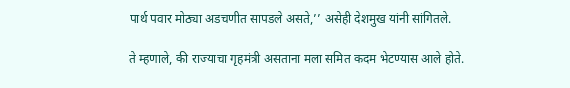पार्थ पवार मोठ्या अडचणीत सापडले असते,’’ असेही देशमुख यांनी सांगितले.

ते म्हणाले, की राज्याचा गृहमंत्री असताना मला समित कदम भेटण्यास आले होते.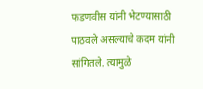फडणवीस यांनी भेटण्यासाठी पाठवले असल्याचे कदम यांनी सांगितले. त्यामुळे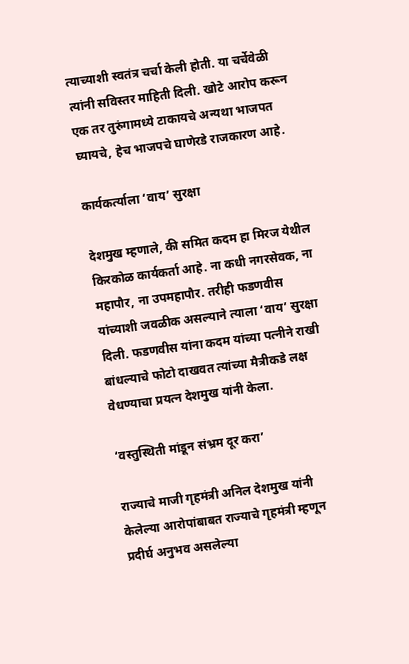त्याच्याशी स्वतंत्र चर्चा केली होती. या चर्चेवेळी त्यांनी सविस्तर माहिती दिली. खोटे आरोप करून एक तर तुरुंगामध्ये टाकायचे अन्यथा भाजपत घ्यायचे, हेच भाजपचे घाणेरडे राजकारण आहे.

कार्यकर्त्याला ‘वाय’ सुरक्षा

देशमुख म्हणाले, की समित कदम हा मिरज येथील किरकोळ कार्यकर्ता आहे. ना कधी नगरसेवक, ना महापौर, ना उपमहापौर. तरीही फडणवीस यांच्याशी जवळीक असल्याने त्याला ‘वाय’ सुरक्षा दिली. फडणवीस यांना कदम यांच्या पत्नीने राखी बांधल्याचे फोटो दाखवत त्यांच्या मैत्रीकडे लक्ष वेधण्याचा प्रयत्न देशमुख यांनी केला.

‘वस्तुस्थिती मांडून संभ्रम दूर करा’

राज्याचे माजी गृहमंत्री अनिल देशमुख यांनी केलेल्या आरोपांबाबत राज्याचे गृहमंत्री म्हणून प्रदीर्घ अनुभव असलेल्या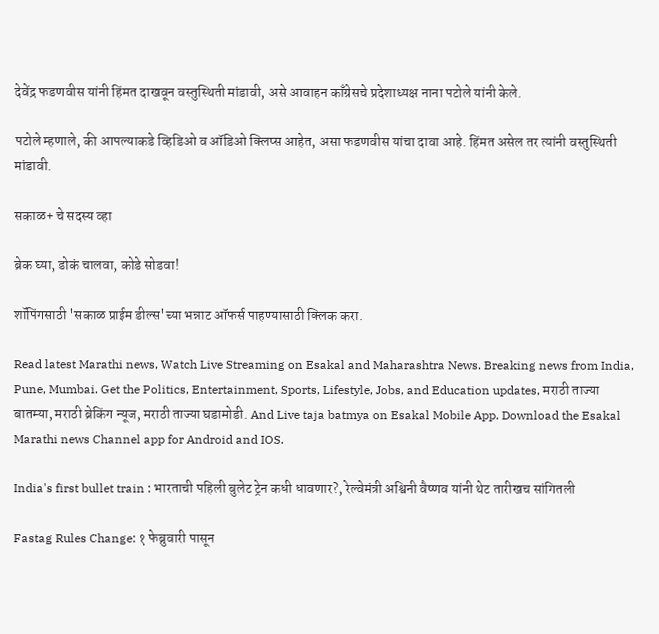देवेंद्र फडणवीस यांनी हिंमत दाखवून वस्तुस्थिती मांडावी, असे आवाहन काँग्रेसचे प्रदेशाध्यक्ष नाना पटोले यांनी केले.

पटोले म्हणाले, की आपल्याकडे व्हिडिओ व ऑडिओ क्लिप्स आहेत, असा फडणवीस यांचा दावा आहे. हिंमत असेल तर त्यांनी वस्तुस्थिती मांडावी.

सकाळ+ चे सदस्य व्हा

ब्रेक घ्या, डोकं चालवा, कोडे सोडवा!

शॉपिंगसाठी 'सकाळ प्राईम डील्स'च्या भन्नाट ऑफर्स पाहण्यासाठी क्लिक करा.

Read latest Marathi news, Watch Live Streaming on Esakal and Maharashtra News. Breaking news from India, Pune, Mumbai. Get the Politics, Entertainment, Sports, Lifestyle, Jobs, and Education updates, मराठी ताज्या बातम्या, मराठी ब्रेकिंग न्यूज, मराठी ताज्या घडामोडी. And Live taja batmya on Esakal Mobile App. Download the Esakal Marathi news Channel app for Android and IOS.

India's first bullet train : भारताची पहिली बुलेट ट्रेन कधी धावणार?, रेल्वेमंत्री अश्विनी वैष्णव यांनी थेट तारीखच सांगितली

Fastag Rules Change: १ फेब्रुवारी पासून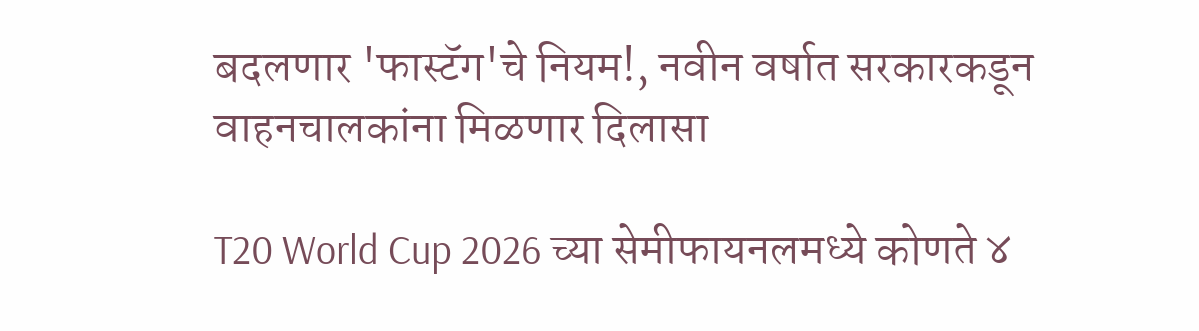बदलणार 'फास्टॅग'चे नियम!, नवीन वर्षात सरकारकडून वाहनचालकांना मिळणार दिलासा

T20 World Cup 2026 च्या सेमीफायनलमध्ये कोणते ४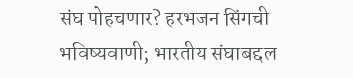संघ पोहचणार? हरभजन सिंगची भविष्यवाणी; भारतीय संघाबद्दल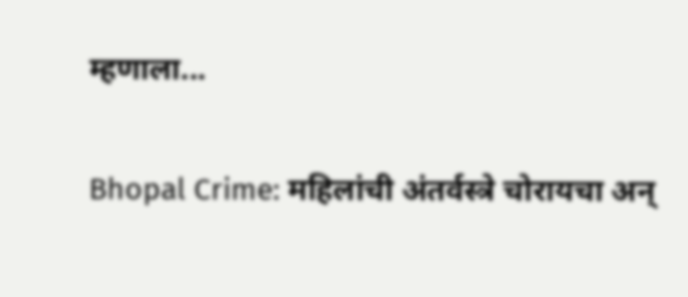म्हणाला...

Bhopal Crime: महिलांची अंतर्वस्त्रे चोरायचा अन्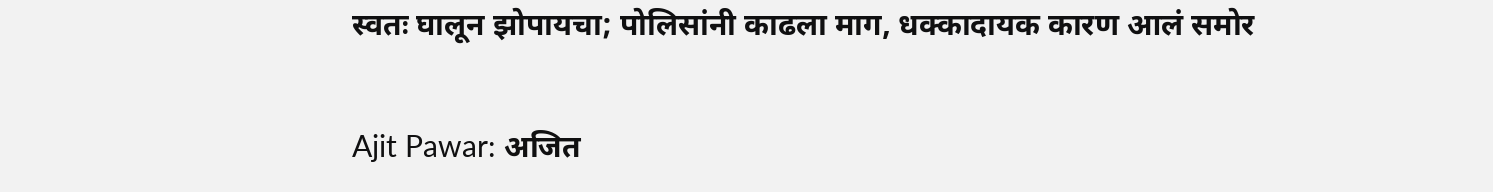स्वतः घालून झोपायचा; पोलिसांनी काढला माग, धक्कादायक कारण आलं समोर

Ajit Pawar: अजित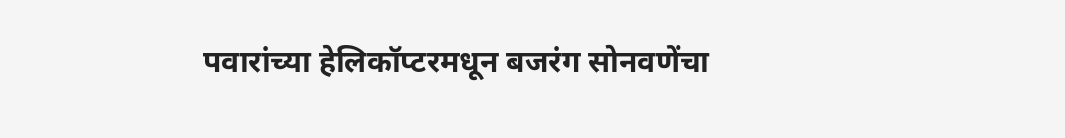पवारांच्या हेलिकॉप्टरमधून बजरंग सोनवणेंचा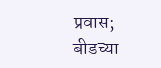प्रवास; बीडच्या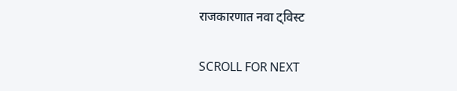राजकारणात नवा ट्विस्ट

SCROLL FOR NEXT